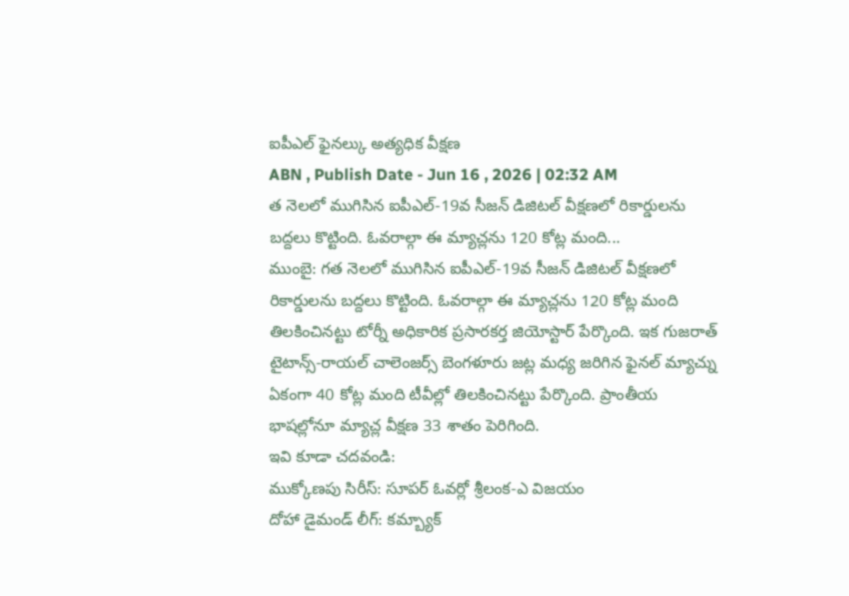ఐపీఎల్ ఫైనల్కు అత్యధిక వీక్షణ
ABN , Publish Date - Jun 16 , 2026 | 02:32 AM
త నెలలో ముగిసిన ఐపీఎల్-19వ సీజన్ డిజిటల్ వీక్షణలో రికార్డులను బద్దలు కొట్టింది. ఓవరాల్గా ఈ మ్యాచ్లను 120 కోట్ల మంది...
ముంబై: గత నెలలో ముగిసిన ఐపీఎల్-19వ సీజన్ డిజిటల్ వీక్షణలో రికార్డులను బద్దలు కొట్టింది. ఓవరాల్గా ఈ మ్యాచ్లను 120 కోట్ల మంది తిలకించినట్టు టోర్నీ అధికారిక ప్రసారకర్త జియోస్టార్ పేర్కొంది. ఇక గుజరాత్ టైటాన్స్-రాయల్ చాలెంజర్స్ బెంగళూరు జట్ల మధ్య జరిగిన ఫైనల్ మ్యాచ్ను ఏకంగా 40 కోట్ల మంది టీవీల్లో తిలకించినట్టు పేర్కొంది. ప్రాంతీయ భాషల్లోనూ మ్యాచ్ల వీక్షణ 33 శాతం పెరిగింది.
ఇవి కూడా చదవండి:
ముక్కోణపు సిరీస్: సూపర్ ఓవర్లో శ్రీలంక-ఎ విజయం
దోహా డైమండ్ లీగ్: కమ్బ్యాక్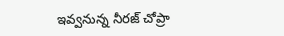ఇవ్వనున్న నీరజ్ చోప్రా